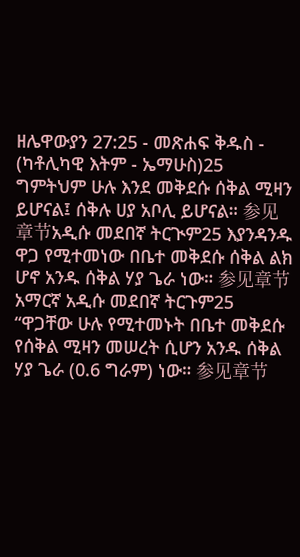ዘሌዋውያን 27:25 - መጽሐፍ ቅዱስ - (ካቶሊካዊ እትም - ኤማሁስ)25 ግምትህም ሁሉ እንደ መቅደሱ ሰቅል ሚዛን ይሆናል፤ ሰቅሉ ሀያ አቦሊ ይሆናል። 参见章节አዲሱ መደበኛ ትርጒም25 እያንዳንዱ ዋጋ የሚተመነው በቤተ መቅደሱ ሰቅል ልክ ሆኖ አንዱ ሰቅል ሃያ ጌራ ነው። 参见章节አማርኛ አዲሱ መደበኛ ትርጉም25 “ዋጋቸው ሁሉ የሚተመኑት በቤተ መቅደሱ የሰቅል ሚዛን መሠረት ሲሆን አንዱ ሰቅል ሃያ ጌራ (0.6 ግራም) ነው። 参见章节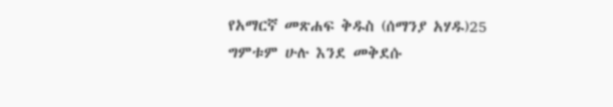የአማርኛ መጽሐፍ ቅዱስ (ሰማንያ አሃዱ)25 ግምቱም ሁሉ እንደ መቅደሱ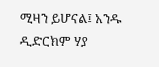ሚዛን ይሆናል፤ አንዱ ዲድርክም ሃያ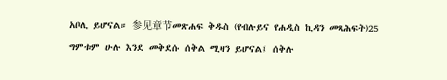አቦሊ ይሆናል። 参见章节መጽሐፍ ቅዱስ (የብሉይና የሐዲስ ኪዳን መጻሕፍት)25 ግምቱም ሁሉ እንደ መቅደሱ ሰቅል ሚዛን ይሆናል፤ ሰቅሉ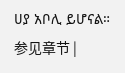ሀያ አቦሊ ይሆናል። 参见章节 |